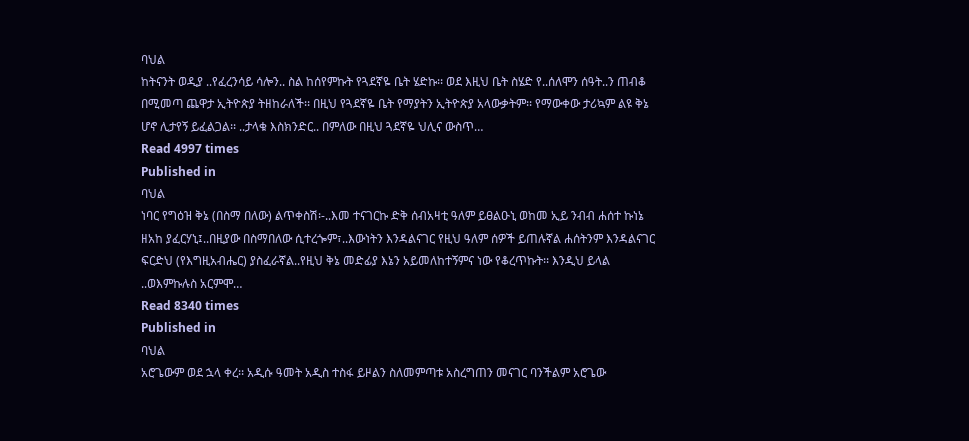ባህል
ከትናንት ወዲያ ..የፈረንሳይ ሳሎን.. ስል ከሰየምኩት የጓደኛዬ ቤት ሄድኩ፡፡ ወደ እዚህ ቤት ስሄድ የ..ሰለሞን ሰዓት..ን ጠብቆ በሚመጣ ጨዋታ ኢትዮጵያ ትዘከራለች፡፡ በዚህ የጓደኛዬ ቤት የማያትን ኢትዮጵያ አላውቃትም፡፡ የማውቀው ታሪኳም ልዩ ቅኔ ሆኖ ሊታየኝ ይፈልጋል፡፡ ..ታላቁ እስክንድር.. በምለው በዚህ ጓደኛዬ ህሊና ውስጥ…
Read 4997 times
Published in
ባህል
ነባር የግዕዝ ቅኔ (በስማ በለው) ልጥቀስሽ፡-..እመ ተናገርኩ ድቅ ሰብአዛቲ ዓለም ይፀልዑኒ ወከመ ኢይ ንብብ ሐሰተ ኩነኔ ዘአከ ያፈርሃኒ፤..በዚያው በስማበለው ሲተረጐም፣..እውነትን እንዳልናገር የዚህ ዓለም ሰዎች ይጠሉኛል ሐሰትንም እንዳልናገር ፍርድህ (የእግዚአብሔር) ያስፈራኛል..የዚህ ቅኔ መድፊያ እኔን አይመለከተኝምና ነው የቆረጥኩት፡፡ እንዲህ ይላል ..ወእምኩሉስ አርምሞ…
Read 8340 times
Published in
ባህል
አሮጌውም ወደ ኋላ ቀረ፡፡ አዲሱ ዓመት አዲስ ተስፋ ይዞልን ስለመምጣቱ አስረግጠን መናገር ባንችልም አሮጌው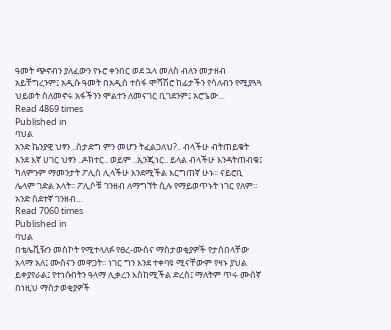ዓመት ጭኖብን ያለፈውን የኑሮ ቀንበር ወደ ኋላ መለስ ብለን መታዘብ አይቸግረንም፤ አዲሱ ዓመት በአዲስ ተስፋ ሞሻሽሮ ከፊታችን የሳለብን የሚያጓጓ ህይወት ስለመኖሩ አፋችንን ሞልተን ለመናገር ቢገደንም፤ አሮጌው…
Read 4869 times
Published in
ባህል
አንድ ኬንያዊ ህፃን ..ስታድግ ምን መሆን ትፈልጋለህ?.. ብላችሁ ብትጠይቁት እንደ እኛ ሀገር ህፃን ..ዶክተር.. ወይም ..ኢንጂነር.. ይላል ብላችሁ እንዳትጠብቁ፤ ካለምንም ማመንታት ፖሊስ ሊላችሁ እንደሚችል እርግጠኛ ሁኑ፡፡ ናይሮቢ ሌላም ገድል አላት፡፡ ፖሊሶቹ ገንዘብ ለማግኘት ሲሉ የማይወጥኑት ነገር የለም፡፡ አንድ ስደተኛ ገንዘብ…
Read 7060 times
Published in
ባህል
በቴሌቪዥን መስኮት የሚተላለፉ የፀረ-ሙስና ማስታወቂያዎች የታሰበላቸው አላማ አለ፤ ሙስናን መዋጋት፡፡ ነገር ግን እንደ ተቀባዩ ሚናቸውም የዛኑ ያህል ይቀያየራል፤ የተነሱበትን ዓላማ ሊቃረን እስከሚችል ድረስ፤ ማለትም ጥሩ ሙሰኛ በነዚህ ማስታወቂያዎች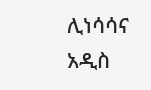ሊነሳሳና አዲስ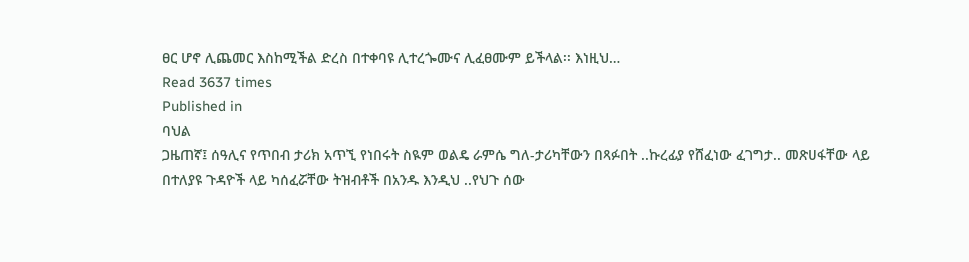ፀር ሆኖ ሊጨመር እስከሚችል ድረስ በተቀባዩ ሊተረጐሙና ሊፈፀሙም ይችላል፡፡ እነዚህ…
Read 3637 times
Published in
ባህል
ጋዜጠኛ፤ ሰዓሊና የጥበብ ታሪክ አጥኚ የነበሩት ስዪም ወልዴ ራምሴ ግለ-ታሪካቸውን በጻፉበት ..ኩረፊያ የሸፈነው ፈገግታ.. መጽሀፋቸው ላይ በተለያዩ ጉዳዮች ላይ ካሰፈሯቸው ትዝብቶች በአንዱ እንዲህ ..የህጉ ሰው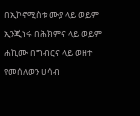በኢኮኖሚስቱ ሙያ ላይ ወይም ኢንጂነሩ በሕክምና ላይ ወይም ሐኪሙ በግብርና ላይ ወዘተ የመሰለወን ሀሳብ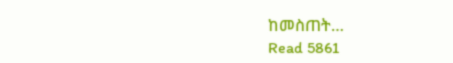ከመስጠት…
Read 5861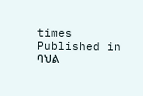times
Published in
ባህል